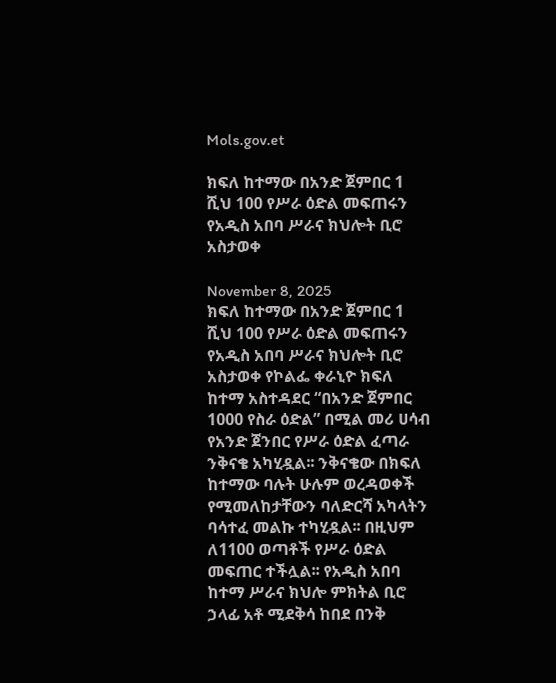Mols.gov.et

ክፍለ ከተማው በአንድ ጀምበር 1 ሺህ 100 የሥራ ዕድል መፍጠሩን የአዲስ አበባ ሥራና ክህሎት ቢሮ አስታወቀ

November 8, 2025
ክፍለ ከተማው በአንድ ጀምበር 1 ሺህ 100 የሥራ ዕድል መፍጠሩን የአዲስ አበባ ሥራና ክህሎት ቢሮ አስታወቀ የኮልፌ ቀራኒዮ ክፍለ ከተማ አስተዳደር “በአንድ ጀምበር 1000 የስራ ዕድል” በሚል መሪ ሀሳብ የአንድ ጀንበር የሥራ ዕድል ፈጣራ ንቅናቄ አካሂዷል፡፡ ንቅናቄው በክፍለ ከተማው ባሉት ሁሉም ወረዳወቀች የሚመለከታቸውን ባለድርሻ አካላትን ባሳተፈ መልኩ ተካሂዷል፡፡ በዚህም ለ1100 ወጣቶች የሥራ ዕድል መፍጠር ተችሏል፡፡ የአዲስ አበባ ከተማ ሥራና ክህሎ ምክትል ቢሮ ኃላፊ አቶ ሚደቅሳ ከበደ በንቅ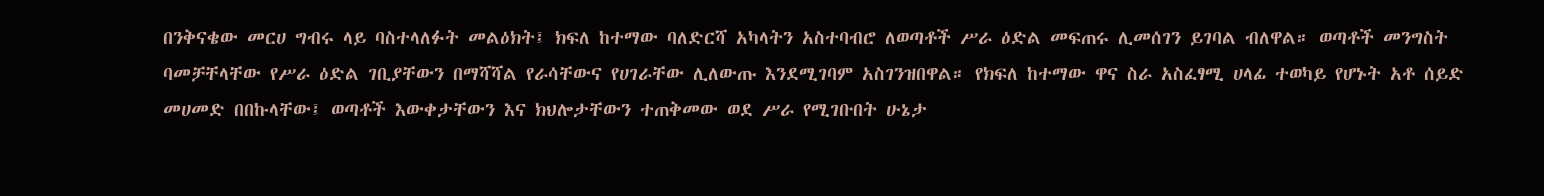በንቅናቄው መርሀ ግብሩ ላይ ባስተላለፉት መልዕክት፤ ክፍለ ከተማው ባለድርሻ አካላትን አስተባብሮ ለወጣቶች ሥራ ዕድል መፍጠሩ ሊመሰገን ይገባል ብለዋል። ወጣቶች መንግስት ባመቻቸላቸው የሥራ ዕድል ገቢያቸውን በማሻሻል የራሳቸውና የሀገራቸው ሊለውጡ እንደሚገባም አስገንዝበዋል። የክፍለ ከተማው ዋና ስራ አስፈፃሚ ሀላፊ ተወካይ የሆኑት አቶ ሰይድ መሀመድ በበኩላቸው፤ ወጣቶች እውቀታቸውን እና ክህሎታቸውን ተጠቅመው ወደ ሥራ የሚገቡበት ሁኔታ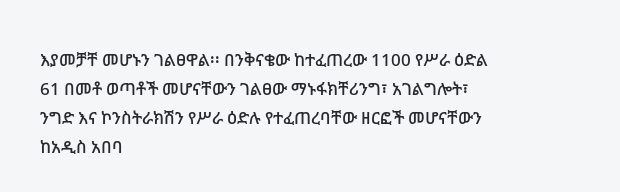እያመቻቸ መሆኑን ገልፀዋል፡፡ በንቅናቄው ከተፈጠረው 1100 የሥራ ዕድል 61 በመቶ ወጣቶች መሆናቸውን ገልፀው ማኑፋክቸሪንግ፣ አገልግሎት፣ ንግድ እና ኮንስትራክሽን የሥራ ዕድሉ የተፈጠረባቸው ዘርፎች መሆናቸውን ከአዲስ አበባ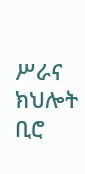ሥራና ክህሎት ቢሮ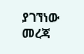ያገኘነው መረጃ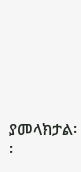ያመላክታል፡፡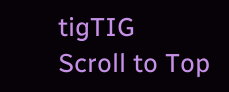tigTIG
Scroll to Top